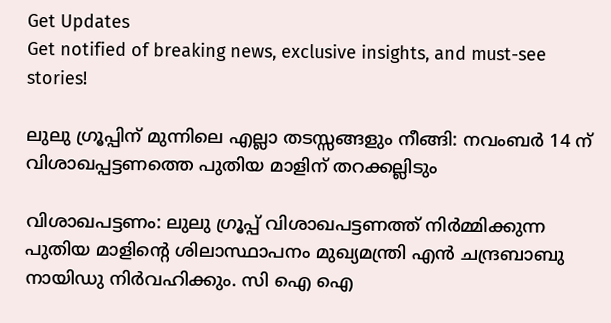Get Updates
Get notified of breaking news, exclusive insights, and must-see stories!

ലുലു ഗ്രൂപ്പിന് മുന്നിലെ എല്ലാ തടസ്സങ്ങളും നീങ്ങി: നവംബർ 14 ന് വിശാഖപ്പട്ടണത്തെ പുതിയ മാളിന് തറക്കല്ലിടും

വിശാഖപട്ടണം: ലുലു ഗ്രൂപ്പ് വിശാഖപട്ടണത്ത് നിർമ്മിക്കുന്ന പുതിയ മാളിന്‍റെ ശിലാസ്ഥാപനം മുഖ്യമന്ത്രി എൻ ചന്ദ്രബാബു നായിഡു നിർവഹിക്കും. സി ഐ ഐ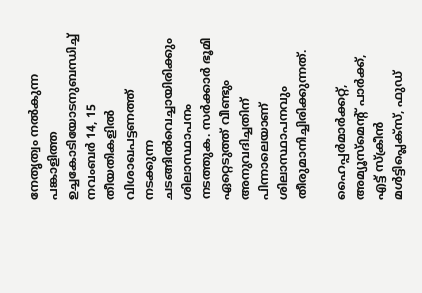നേതൃത്വം നൽകുന്ന പങ്കാളിത്ത ഉച്ചകോടിയോടനുബന്ധിച്ച് നവംബർ 14, 15 തീയതികളിൽ വിശാഖപട്ടണത്ത് നടക്കുന്ന ചടങ്ങില്‍വെച്ചായിരിക്കും ശിലാസ്ഥാപനം നടത്തുക. സർക്കാർ ഭൂമി ഏറ്റെടുത്ത് വീണ്ടും അനുവദിച്ചതിന് പിന്നാലെയാണ് ശിലാസ്ഥാപനവും തീരുമാനിച്ചിരിക്കുന്നത്.

ഹൈപ്പർമാർക്കറ്റ്, അമ്യൂസ്മെന്റ് പാർക്ക്, എട്ട് സ്ക്രീൻ മൾട്ടിപ്ലെക്സ്, ഫുഡ്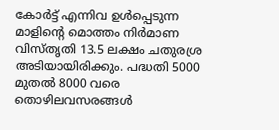കോർട്ട് എന്നിവ ഉൾപ്പെടുന്ന മാളിന്റെ മൊത്തം നിർമാണ വിസ്തൃതി 13.5 ലക്ഷം ചതുരശ്ര അടിയായിരിക്കും. പദ്ധതി 5000 മുതൽ 8000 വരെ തൊഴിലവസരങ്ങൾ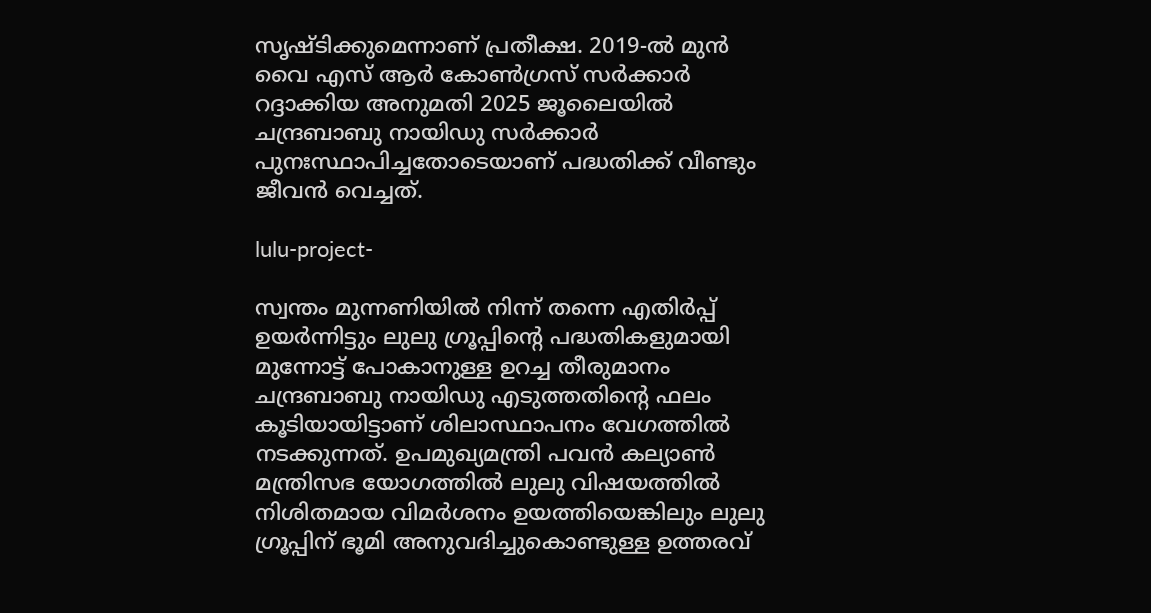സൃഷ്ടിക്കുമെന്നാണ് പ്രതീക്ഷ. 2019-ൽ മുൻ വൈ എസ് ആർ കോണ്‍ഗ്രസ് സർക്കാർ റദ്ദാക്കിയ അനുമതി 2025 ജൂലൈയിൽ ചന്ദ്രബാബു നായിഡു സർക്കാർ പുനഃസ്ഥാപിച്ചതോടെയാണ് പദ്ധതിക്ക് വീണ്ടും ജീവന്‍ വെച്ചത്.

lulu-project-

സ്വന്തം മുന്നണിയില്‍ നിന്ന് തന്നെ എതിർപ്പ് ഉയർന്നിട്ടും ലുലു ഗ്രൂപ്പിന്‍റെ പദ്ധതികളുമായി മുന്നോട്ട് പോകാനുള്ള ഉറച്ച തീരുമാനം ചന്ദ്രബാബു നായിഡു എടുത്തതിന്‍റെ ഫലം കൂടിയായിട്ടാണ് ശിലാസ്ഥാപനം വേഗത്തില്‍ നടക്കുന്നത്. ഉപമുഖ്യമന്ത്രി പവന്‍ കല്യാണ്‍ മന്ത്രിസഭ യോഗത്തില്‍ ലുലു വിഷയത്തില്‍ നിശിതമായ വിമർശനം ഉയത്തിയെങ്കിലും ലുലു ഗ്രൂപ്പിന് ഭൂമി അനുവദിച്ചുകൊണ്ടുള്ള ഉത്തരവ്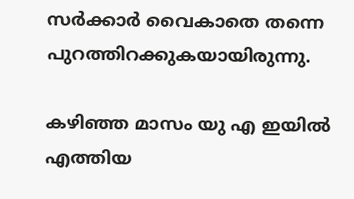സർക്കാർ വൈകാതെ തന്നെ പുറത്തിറക്കുകയായിരുന്നു.

കഴിഞ്ഞ മാസം യു എ ഇയില്‍ എത്തിയ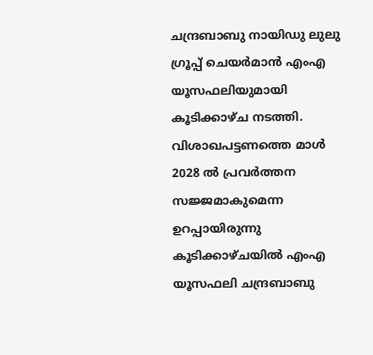ചന്ദ്രബാബു നായിഡു ലുലു ഗ്രൂപ്പ് ചെയർമാന്‍ എംഎ യൂസഫലിയുമായി കൂടിക്കാഴ്ച നടത്തി. വിശാഖപട്ടണത്തെ മാള്‍ 2028 ല്‍ പ്രവർത്തന സജ്ജമാകുമെന്ന ഉറപ്പായിരുന്നു കൂടിക്കാഴ്ചയില്‍ എംഎ യൂസഫലി ചന്ദ്രബാബു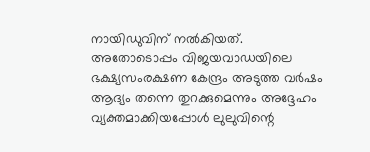നായിഡുവിന് നല്‍കിയത്. അതോടൊപ്പം വിജയവാഡയിലെ ഭക്ഷ്യസംരക്ഷണ കേന്ദ്രം അടുത്ത വർഷം ആദ്യം തന്നെ തുറക്കുമെന്നും അദ്ദേഹം വ്യക്തമാക്കിയപ്പോള്‍ ലുലുവിന്റെ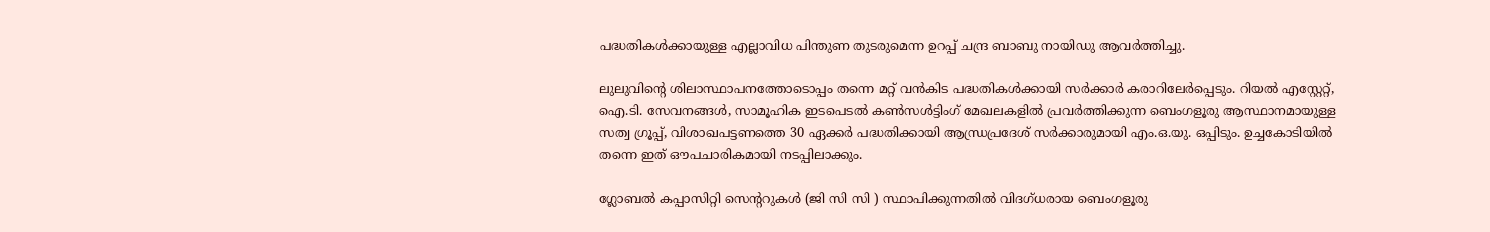പദ്ധതികള്‍ക്കായുള്ള എല്ലാവിധ പിന്തുണ തുടരുമെന്ന ഉറപ്പ് ചന്ദ്ര ബാബു നായിഡു ആവർത്തിച്ചു.

ലുലുവിന്‍റെ ശിലാസ്ഥാപനത്തോടൊപ്പം തന്നെ മറ്റ് വന്‍കിട പദ്ധതികള്‍ക്കായി സർക്കാർ കരാറിലേർപ്പെടും. റിയൽ എസ്റ്റേറ്റ്, ഐ.ടി. സേവനങ്ങൾ, സാമൂഹിക ഇടപെടൽ കൺസൾട്ടിംഗ് മേഖലകളിൽ പ്രവർത്തിക്കുന്ന ബെംഗളൂരു ആസ്ഥാനമായുള്ള സത്വ ഗ്രൂപ്പ്, വിശാഖപട്ടണത്തെ 30 ഏക്കർ പദ്ധതിക്കായി ആന്ധ്രപ്രദേശ് സർക്കാരുമായി എം.ഒ.യു. ഒപ്പിടും. ഉച്ചകോടിയിൽ തന്നെ ഇത് ഔപചാരികമായി നടപ്പിലാക്കും.

ഗ്ലോബൽ കപ്പാസിറ്റി സെന്ററുകൾ (ജി സി സി ) സ്ഥാപിക്കുന്നതിൽ വിദഗ്ധരായ ബെംഗളൂരു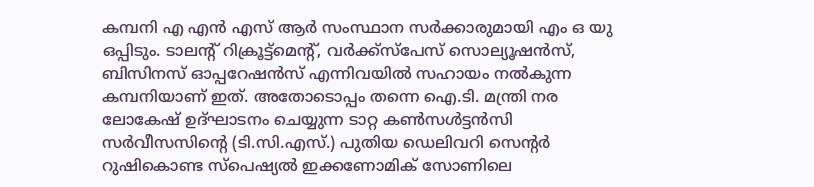കമ്പനി എ എൻ എസ് ആർ സംസ്ഥാന സർക്കാരുമായി എം ഒ യു ഒപ്പിടും. ടാലന്റ് റിക്രൂട്ട്മെന്റ്, വർക്ക്സ്പേസ് സൊല്യൂഷൻസ്, ബിസിനസ് ഓപ്പറേഷൻസ് എന്നിവയിൽ സഹായം നൽകുന്ന കമ്പനിയാണ് ഇത്. അതോടൊപ്പം തന്നെ ഐ.ടി. മന്ത്രി നര ലോകേഷ് ഉദ്ഘാടനം ചെയ്യുന്ന ടാറ്റ കൺസൾട്ടൻസി സർവീസസിന്റെ (ടി.സി.എസ്.) പുതിയ ഡെലിവറി സെന്റർ റുഷികൊണ്ട സ്പെഷ്യൽ ഇക്കണോമിക് സോണിലെ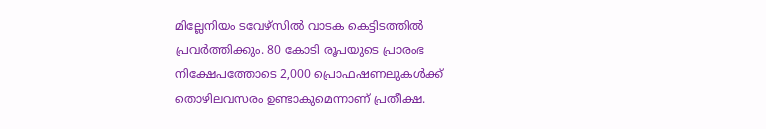മില്ലേനിയം ടവേഴ്സിൽ വാടക കെട്ടിടത്തിൽ പ്രവർത്തിക്കും. 80 കോടി രൂപയുടെ പ്രാരംഭ നിക്ഷേപത്തോടെ 2,000 പ്രൊഫഷണലുകൾക്ക് തൊഴിലവസരം ഉണ്ടാകുമെന്നാണ് പ്രതീക്ഷ.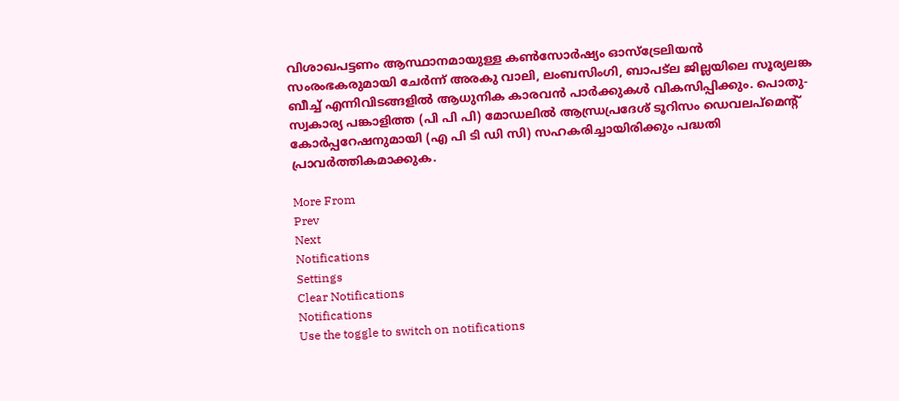വിശാഖപട്ടണം ആസ്ഥാനമായുള്ള കൺസോർഷ്യം ഓസ്ട്രേലിയൻ സംരംഭകരുമായി ചേർന്ന് അരകു വാലി, ലംബസിംഗി, ബാപട്ല ജില്ലയിലെ സൂര്യലങ്ക ബീച്ച് എന്നിവിടങ്ങളിൽ ആധുനിക കാരവൻ പാർക്കുകൾ വികസിപ്പിക്കും. പൊതു-സ്വകാര്യ പങ്കാളിത്ത (പി പി പി) മോഡലിൽ ആന്ധ്രപ്രദേശ് ടൂറിസം ഡെവലപ്മെന്റ് കോർപ്പറേഷനുമായി (എ പി ടി ഡി സി) സഹകരിച്ചായിരിക്കും പദ്ധതി പ്രാവർത്തികമാക്കുക.

More From
Prev
Next
Notifications
Settings
Clear Notifications
Notifications
Use the toggle to switch on notifications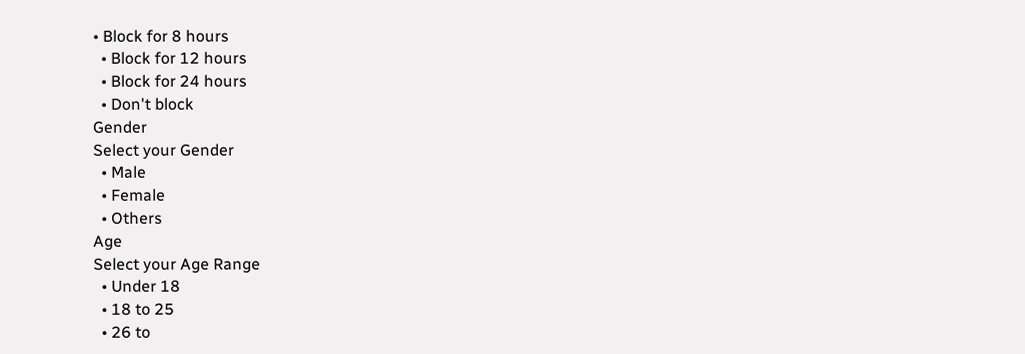• Block for 8 hours
  • Block for 12 hours
  • Block for 24 hours
  • Don't block
Gender
Select your Gender
  • Male
  • Female
  • Others
Age
Select your Age Range
  • Under 18
  • 18 to 25
  • 26 to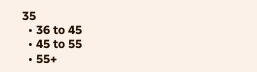35
  • 36 to 45
  • 45 to 55
  • 55+